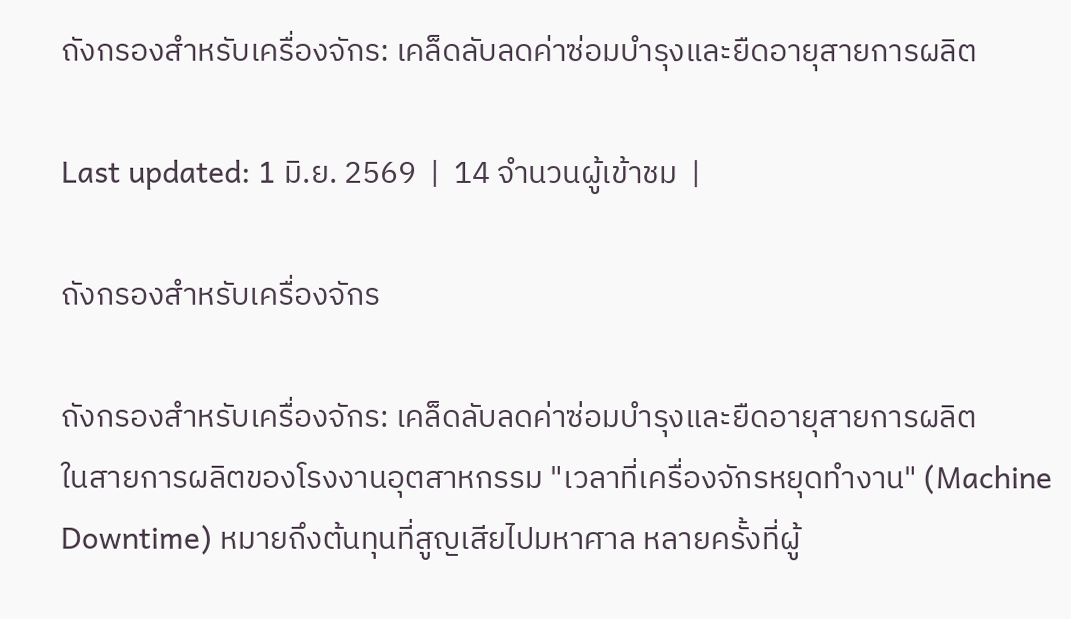ถังกรองสำหรับเครื่องจักร: เคล็ดลับลดค่าซ่อมบำรุงและยืดอายุสายการผลิต

Last updated: 1 มิ.ย. 2569  |  14 จำนวนผู้เข้าชม  |

ถังกรองสำหรับเครื่องจักร

ถังกรองสำหรับเครื่องจักร: เคล็ดลับลดค่าซ่อมบำรุงและยืดอายุสายการผลิต
ในสายการผลิตของโรงงานอุตสาหกรรม "เวลาที่เครื่องจักรหยุดทำงาน" (Machine Downtime) หมายถึงต้นทุนที่สูญเสียไปมหาศาล หลายครั้งที่ผู้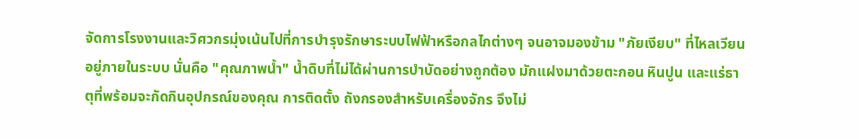จัดการโรงงานและวิศวกรมุ่งเน้นไปที่การบำรุงรักษาระบบไฟฟ้าหรือกลไกต่างๆ จนอาจมองข้าม "ภัยเงียบ" ที่ไหลเวียนอยู่ภายในระบบ นั่นคือ "คุณภาพน้ำ" น้ำดิบที่ไม่ได้ผ่านการบำบัดอย่างถูกต้อง มักแฝงมาด้วยตะกอน หินปูน และแร่ธาตุที่พร้อมจะกัดกินอุปกรณ์ของคุณ การติดตั้ง ถังกรองสำหรับเครื่องจักร จึงไม่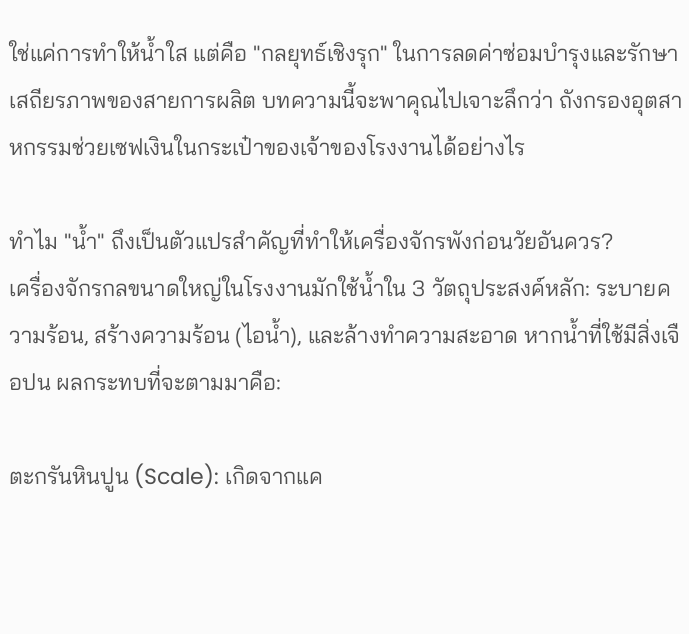ใช่แค่การทำให้น้ำใส แต่คือ "กลยุทธ์เชิงรุก" ในการลดค่าซ่อมบำรุงและรักษาเสถียรภาพของสายการผลิต บทความนี้จะพาคุณไปเจาะลึกว่า ถังกรองอุตสาหกรรมช่วยเซฟเงินในกระเป๋าของเจ้าของโรงงานได้อย่างไร

ทำไม "น้ำ" ถึงเป็นตัวแปรสำคัญที่ทำให้เครื่องจักรพังก่อนวัยอันควร?
เครื่องจักรกลขนาดใหญ่ในโรงงานมักใช้น้ำใน 3 วัตถุประสงค์หลัก: ระบายความร้อน, สร้างความร้อน (ไอน้ำ), และล้างทำความสะอาด หากน้ำที่ใช้มีสิ่งเจือปน ผลกระทบที่จะตามมาคือ:

ตะกรันหินปูน (Scale): เกิดจากแค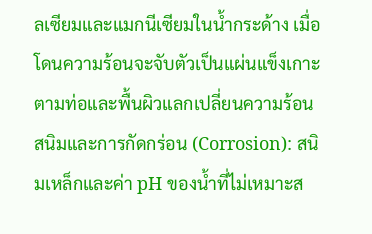ลเซียมและแมกนีเซียมในน้ำกระด้าง เมื่อโดนความร้อนจะจับตัวเป็นแผ่นแข็งเกาะตามท่อและพื้นผิวแลกเปลี่ยนความร้อน
สนิมและการกัดกร่อน (Corrosion): สนิมเหล็กและค่า pH ของน้ำที่ไม่เหมาะส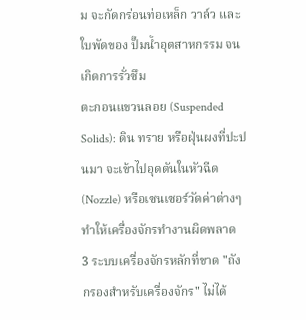ม จะกัดกร่อนท่อเหล็ก วาล์ว และใบพัดของ ปั๊มน้ำอุตสาหกรรม จนเกิดการรั่วซึม
ตะกอนแขวนลอย (Suspended Solids): ดิน ทราย หรือฝุ่นผงที่ปะปนมา จะเข้าไปอุดตันในหัวฉีด (Nozzle) หรือเซนเซอร์วัดค่าต่างๆ ทำให้เครื่องจักรทำงานผิดพลาด
3 ระบบเครื่องจักรหลักที่ขาด "ถังกรองสำหรับเครื่องจักร" ไม่ได้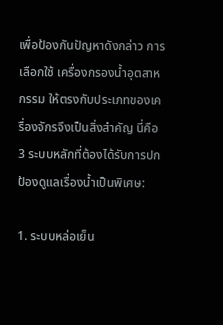เพื่อป้องกันปัญหาดังกล่าว การเลือกใช้ เครื่องกรองน้ำอุตสาหกรรม ให้ตรงกับประเภทของเครื่องจักรจึงเป็นสิ่งสำคัญ นี่คือ 3 ระบบหลักที่ต้องได้รับการปกป้องดูแลเรื่องน้ำเป็นพิเศษ:

1. ระบบหล่อเย็น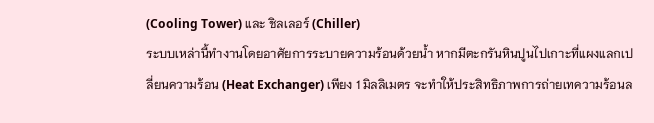(Cooling Tower) และ ชิลเลอร์ (Chiller)
ระบบเหล่านี้ทำงานโดยอาศัยการระบายความร้อนด้วยน้ำ หากมีตะกรันหินปูนไปเกาะที่แผงแลกเปลี่ยนความร้อน (Heat Exchanger) เพียง 1 มิลลิเมตร จะทำให้ประสิทธิภาพการถ่ายเทความร้อนล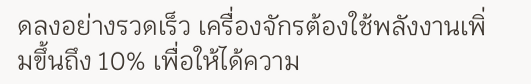ดลงอย่างรวดเร็ว เครื่องจักรต้องใช้พลังงานเพิ่มขึ้นถึง 10% เพื่อให้ได้ความ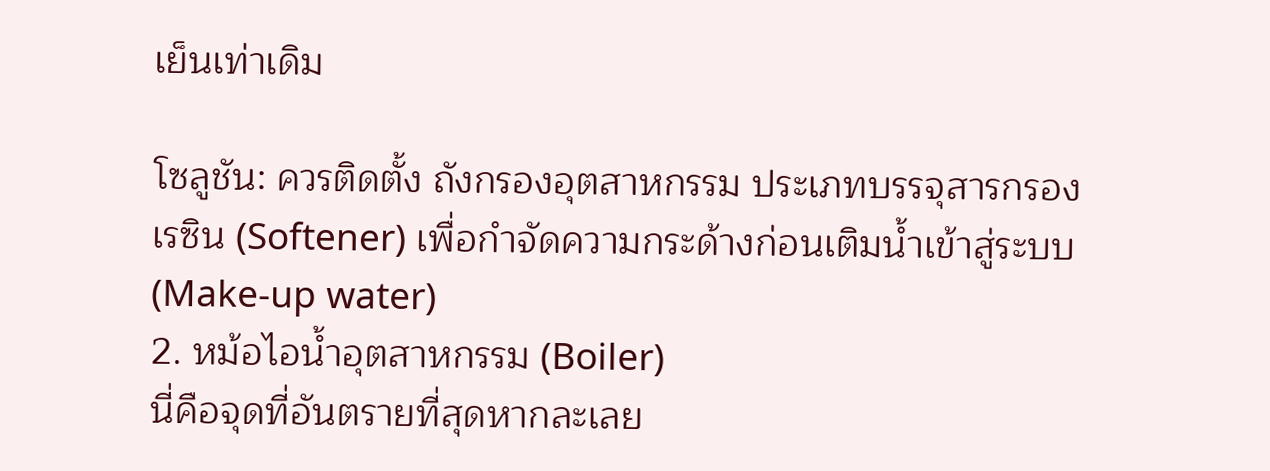เย็นเท่าเดิม

โซลูชัน: ควรติดตั้ง ถังกรองอุตสาหกรรม ประเภทบรรจุสารกรองเรซิน (Softener) เพื่อกำจัดความกระด้างก่อนเติมน้ำเข้าสู่ระบบ (Make-up water)
2. หม้อไอน้ำอุตสาหกรรม (Boiler)
นี่คือจุดที่อันตรายที่สุดหากละเลย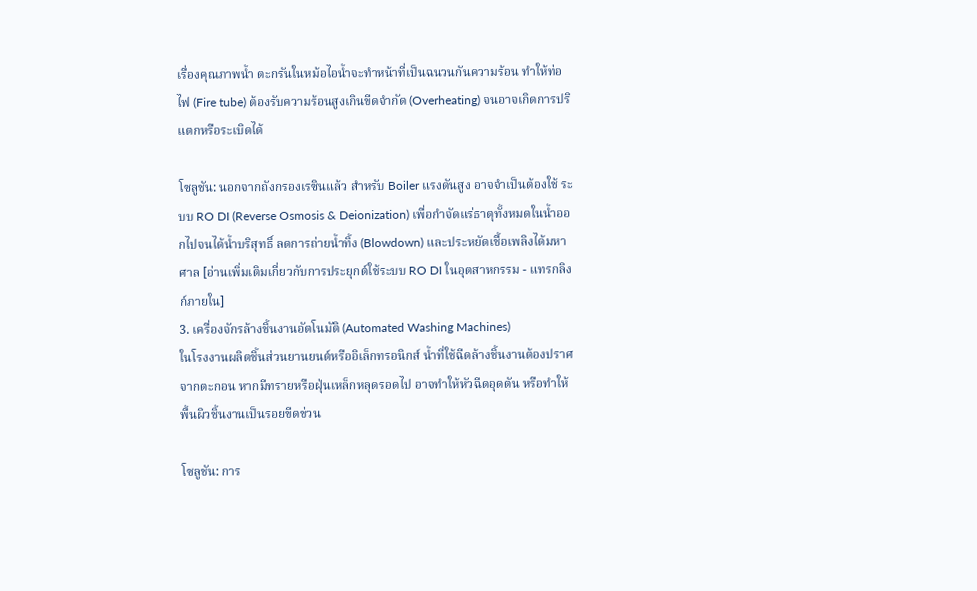เรื่องคุณภาพน้ำ ตะกรันในหม้อไอน้ำจะทำหน้าที่เป็นฉนวนกันความร้อน ทำให้ท่อไฟ (Fire tube) ต้องรับความร้อนสูงเกินขีดจำกัด (Overheating) จนอาจเกิดการปริแตกหรือระเบิดได้

โซลูชัน: นอกจากถังกรองเรซินแล้ว สำหรับ Boiler แรงดันสูง อาจจำเป็นต้องใช้ ระบบ RO DI (Reverse Osmosis & Deionization) เพื่อกำจัดแร่ธาตุทั้งหมดในน้ำออกไปจนได้น้ำบริสุทธิ์ ลดการถ่ายน้ำทิ้ง (Blowdown) และประหยัดเชื้อเพลิงได้มหาศาล [อ่านเพิ่มเติมเกี่ยวกับการประยุกต์ใช้ระบบ RO DI ในอุตสาหกรรม - แทรกลิงก์ภายใน]
3. เครื่องจักรล้างชิ้นงานอัตโนมัติ (Automated Washing Machines)
ในโรงงานผลิตชิ้นส่วนยานยนต์หรืออิเล็กทรอนิกส์ น้ำที่ใช้ฉีดล้างชิ้นงานต้องปราศจากตะกอน หากมีทรายหรือฝุ่นเหล็กหลุดรอดไป อาจทำให้หัวฉีดอุดตัน หรือทำให้พื้นผิวชิ้นงานเป็นรอยขีดข่วน

โซลูชัน: การ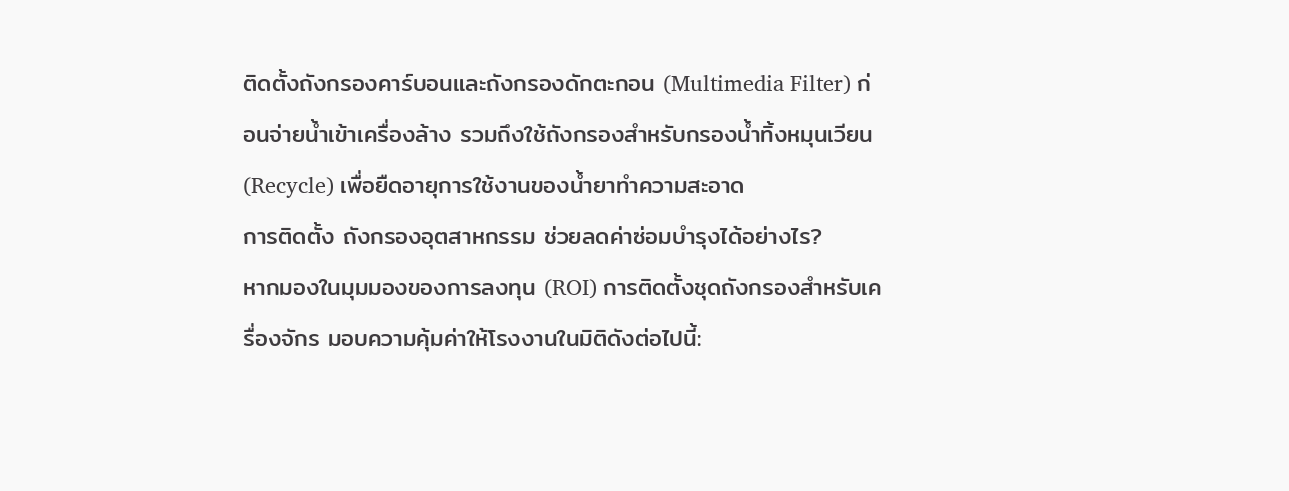ติดตั้งถังกรองคาร์บอนและถังกรองดักตะกอน (Multimedia Filter) ก่อนจ่ายน้ำเข้าเครื่องล้าง รวมถึงใช้ถังกรองสำหรับกรองน้ำทิ้งหมุนเวียน (Recycle) เพื่อยืดอายุการใช้งานของน้ำยาทำความสะอาด
การติดตั้ง ถังกรองอุตสาหกรรม ช่วยลดค่าซ่อมบำรุงได้อย่างไร?
หากมองในมุมมองของการลงทุน (ROI) การติดตั้งชุดถังกรองสำหรับเครื่องจักร มอบความคุ้มค่าให้โรงงานในมิติดังต่อไปนี้: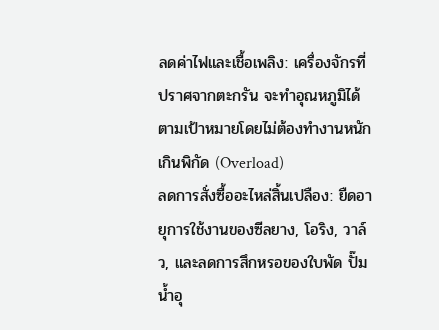ลดค่าไฟและเชื้อเพลิง: เครื่องจักรที่ปราศจากตะกรัน จะทำอุณหภูมิได้ตามเป้าหมายโดยไม่ต้องทำงานหนักเกินพิกัด (Overload)
ลดการสั่งซื้ออะไหล่สิ้นเปลือง: ยืดอายุการใช้งานของซีลยาง, โอริง, วาล์ว, และลดการสึกหรอของใบพัด ปั๊มน้ำอุ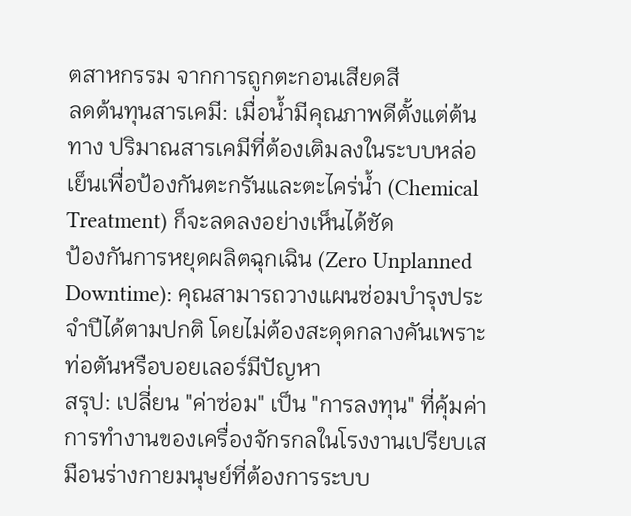ตสาหกรรม จากการถูกตะกอนเสียดสี
ลดต้นทุนสารเคมี: เมื่อน้ำมีคุณภาพดีตั้งแต่ต้นทาง ปริมาณสารเคมีที่ต้องเติมลงในระบบหล่อเย็นเพื่อป้องกันตะกรันและตะไคร่น้ำ (Chemical Treatment) ก็จะลดลงอย่างเห็นได้ชัด
ป้องกันการหยุดผลิตฉุกเฉิน (Zero Unplanned Downtime): คุณสามารถวางแผนซ่อมบำรุงประจำปีได้ตามปกติ โดยไม่ต้องสะดุดกลางคันเพราะท่อตันหรือบอยเลอร์มีปัญหา
สรุป: เปลี่ยน "ค่าซ่อม" เป็น "การลงทุน" ที่คุ้มค่า
การทำงานของเครื่องจักรกลในโรงงานเปรียบเสมือนร่างกายมนุษย์ที่ต้องการระบบ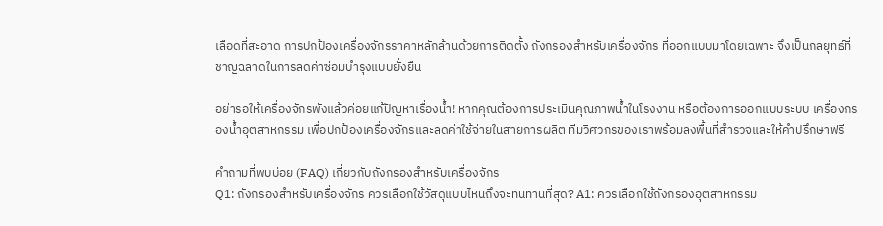เลือดที่สะอาด การปกป้องเครื่องจักรราคาหลักล้านด้วยการติดตั้ง ถังกรองสำหรับเครื่องจักร ที่ออกแบบมาโดยเฉพาะ จึงเป็นกลยุทธ์ที่ชาญฉลาดในการลดค่าซ่อมบำรุงแบบยั่งยืน

อย่ารอให้เครื่องจักรพังแล้วค่อยแก้ปัญหาเรื่องน้ำ! หากคุณต้องการประเมินคุณภาพน้ำในโรงงาน หรือต้องการออกแบบระบบ เครื่องกรองน้ำอุตสาหกรรม เพื่อปกป้องเครื่องจักรและลดค่าใช้จ่ายในสายการผลิต ทีมวิศวกรของเราพร้อมลงพื้นที่สำรวจและให้คำปรึกษาฟรี

คำถามที่พบบ่อย (FAQ) เกี่ยวกับถังกรองสำหรับเครื่องจักร
Q1: ถังกรองสำหรับเครื่องจักร ควรเลือกใช้วัสดุแบบไหนถึงจะทนทานที่สุด? A1: ควรเลือกใช้ถังกรองอุตสาหกรรม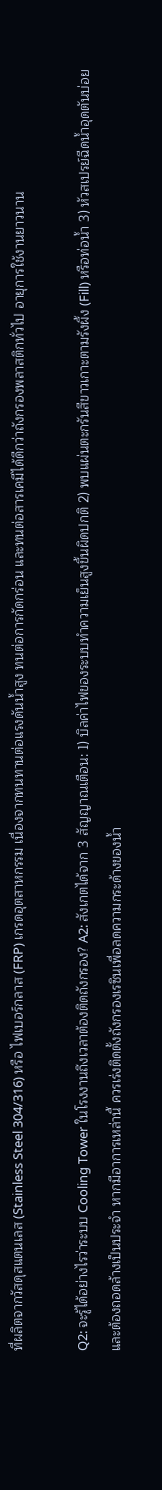ที่ผลิตจากวัสดุสแตนเลส (Stainless Steel 304/316) หรือ ไฟเบอร์กลาส (FRP) เกรดอุตสาหกรรม เนื่องจากทนทานต่อแรงดันน้ำสูง ทนต่อการกัดกร่อน และทนต่อสารเคมีได้ดีกว่าถังกรองพลาสติกทั่วไป อายุการใช้งานยาวนาน

Q2: จะรู้ได้อย่างไรว่าระบบ Cooling Tower ในโรงงานถึงเวลาต้องติดถังกรอง? A2: สังเกตได้จาก 3 สัญญาณเตือน: 1) บิลค่าไฟของระบบทำความเย็นสูงขึ้นผิดปกติ 2) พบแผ่นตะกรันสีขาวเกาะตามรังผึ้ง (Fill) หรือท่อน้ำ 3) หัวสเปรย์ฉีดน้ำอุดตันบ่อยและต้องถอดล้างเป็นประจำ หากมีอาการเหล่านี้ ควรเร่งติดตั้งถังกรองเรซินเพื่อลดความกระด้างของน้ำ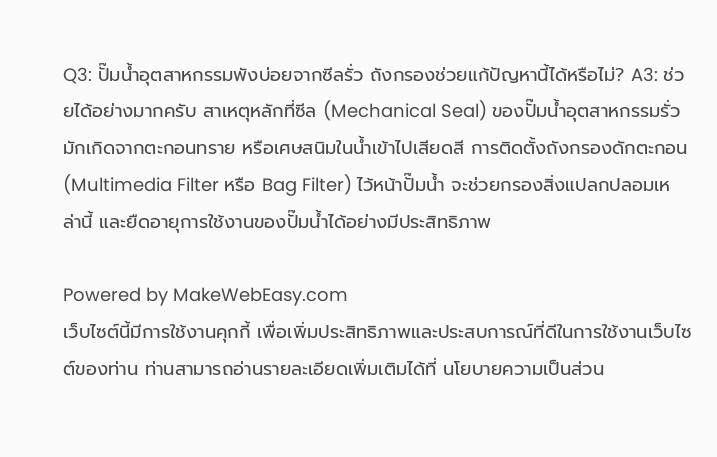Q3: ปั๊มน้ำอุตสาหกรรมพังบ่อยจากซีลรั่ว ถังกรองช่วยแก้ปัญหานี้ได้หรือไม่? A3: ช่วยได้อย่างมากครับ สาเหตุหลักที่ซีล (Mechanical Seal) ของปั๊มน้ำอุตสาหกรรมรั่ว มักเกิดจากตะกอนทราย หรือเศษสนิมในน้ำเข้าไปเสียดสี การติดตั้งถังกรองดักตะกอน (Multimedia Filter หรือ Bag Filter) ไว้หน้าปั๊มน้ำ จะช่วยกรองสิ่งแปลกปลอมเหล่านี้ และยืดอายุการใช้งานของปั๊มน้ำได้อย่างมีประสิทธิภาพ

Powered by MakeWebEasy.com
เว็บไซต์นี้มีการใช้งานคุกกี้ เพื่อเพิ่มประสิทธิภาพและประสบการณ์ที่ดีในการใช้งานเว็บไซต์ของท่าน ท่านสามารถอ่านรายละเอียดเพิ่มเติมได้ที่ นโยบายความเป็นส่วน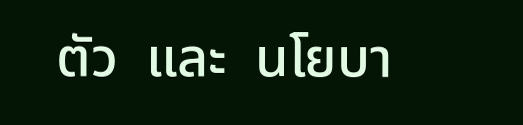ตัว  และ  นโยบา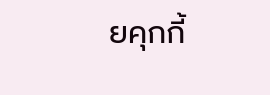ยคุกกี้